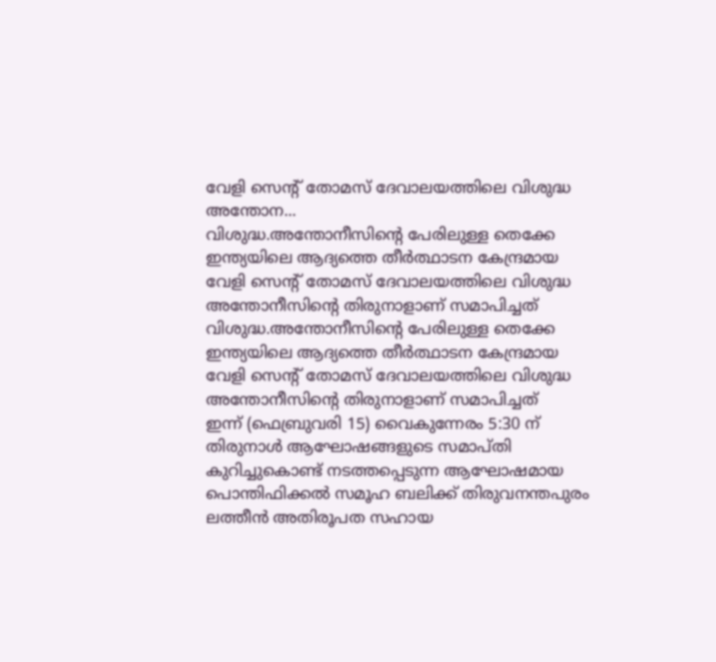വേളി സെൻ്റ് തോമസ് ദേവാലയത്തിലെ വിശുദ്ധ അന്തോന...
വിശുദ്ധ.അന്തോനീസിന്റെ പേരിലുള്ള തെക്കേ ഇന്ത്യയിലെ ആദ്യത്തെ തീർത്ഥാടന കേന്ദ്രമായ വേളി സെൻ്റ് തോമസ് ദേവാലയത്തിലെ വിശുദ്ധ അന്തോനീസിൻ്റെ തിരുനാളാണ് സമാപിച്ചത്
വിശുദ്ധ.അന്തോനീസിന്റെ പേരിലുള്ള തെക്കേ ഇന്ത്യയിലെ ആദ്യത്തെ തീർത്ഥാടന കേന്ദ്രമായ വേളി സെൻ്റ് തോമസ് ദേവാലയത്തിലെ വിശുദ്ധ അന്തോനീസിൻ്റെ തിരുനാളാണ് സമാപിച്ചത്
ഇന്ന് (ഫെബ്രുവരി 15) വൈകുന്നേരം 5:30 ന് തിരുനാൾ ആഘോഷങ്ങളുടെ സമാപ്തി കുറിച്ചുകൊണ്ട് നടത്തപ്പെടുന്ന ആഘോഷമായ പൊന്തിഫിക്കൽ സമൂഹ ബലിക്ക് തിരുവനന്തപുരം ലത്തീൻ അതിരൂപത സഹായ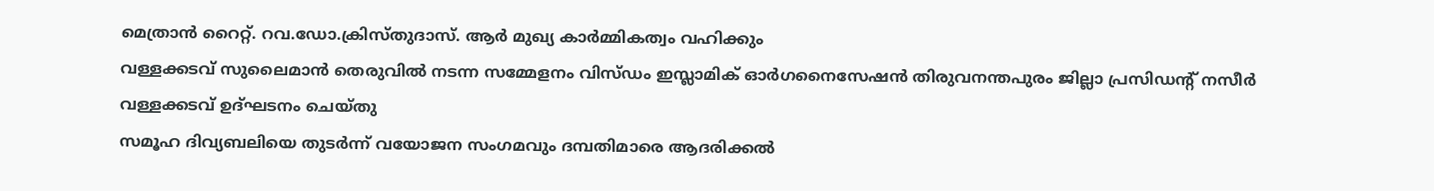മെത്രാൻ റൈറ്റ്. റവ.ഡോ.ക്രിസ്തുദാസ്. ആർ മുഖ്യ കാർമ്മികത്വം വഹിക്കും
വള്ളക്കടവ് സുലൈമാൻ തെരുവിൽ നടന്ന സമ്മേളനം വിസ്ഡം ഇസ്ലാമിക് ഓർഗനൈസേഷൻ തിരുവനന്തപുരം ജില്ലാ പ്രസിഡന്റ് നസീർ വള്ളക്കടവ് ഉദ്ഘടനം ചെയ്തു
സമൂഹ ദിവ്യബലിയെ തുടർന്ന് വയോജന സംഗമവും ദമ്പതിമാരെ ആദരിക്കൽ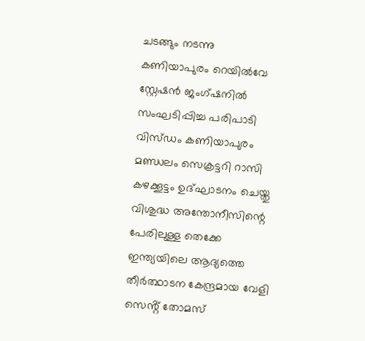ചടങ്ങും നടന്നു
കണിയാപുരം റെയിൽവേ സ്റ്റേഷൻ ജംഗ്ഷനിൽ സംഘടിപ്പിച്ച പരിപാടി വിസ്ഡം കണിയാപുരം മണ്ഡലം സെക്രട്ടറി റാസി കഴക്കൂട്ടം ഉദ്ഘാടനം ചെയ്തു
വിശുദ്ധ അന്തോനീസിന്റെ പേരിലുള്ള തെക്കേ ഇന്ത്യയിലെ ആദ്യത്തെ തീർത്ഥാടന കേന്ദ്രമായ വേളി സെൻ്റ് തോമസ്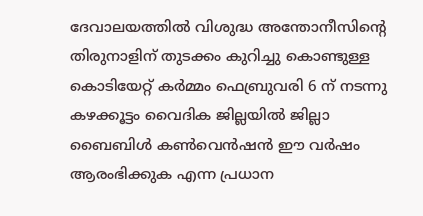ദേവാലയത്തിൽ വിശുദ്ധ അന്തോനീസിൻ്റെ തിരുനാളിന് തുടക്കം കുറിച്ചു കൊണ്ടുള്ള കൊടിയേറ്റ് കർമ്മം ഫെബ്രുവരി 6 ന് നടന്നു
കഴക്കൂട്ടം വൈദിക ജില്ലയിൽ ജില്ലാ ബൈബിൾ കൺവെൻഷൻ ഈ വർഷം ആരംഭിക്കുക എന്ന പ്രധാന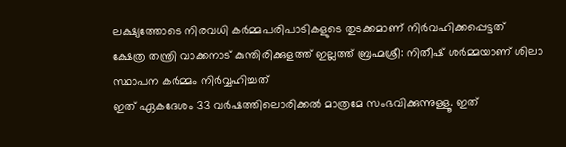ലക്ഷ്യത്തോടെ നിരവധി കർമ്മപരിപാടികളുടെ തുടക്കമാണ് നിർവഹിക്കപ്പെട്ടത്
ക്ഷേത്ര തന്ത്രി വാക്കനാട് കുന്തിരിക്കുളത്ത് ഇല്ലത്ത് ബ്രഹ്മശ്രീ: നിതീഷ് ശർമ്മയാണ് ശിലാ സ്ഥാപന കർമ്മം നിർവ്വഹിച്ചത്
ഇത് ഏകദേശം 33 വർഷത്തിലൊരിക്കൽ മാത്രമേ സംഭവിക്കുന്നുള്ളൂ. ഇത്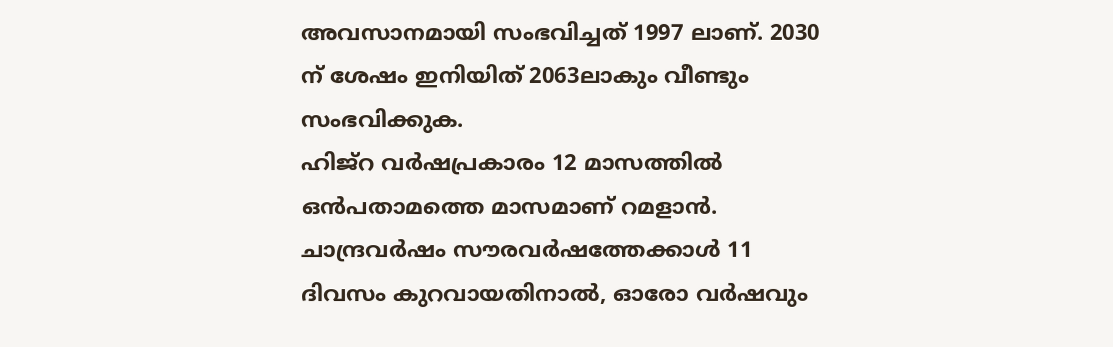അവസാനമായി സംഭവിച്ചത് 1997 ലാണ്. 2030 ന് ശേഷം ഇനിയിത് 2063ലാകും വീണ്ടും സംഭവിക്കുക.
ഹിജ്റ വർഷപ്രകാരം 12 മാസത്തിൽ ഒൻപതാമത്തെ മാസമാണ് റമളാൻ. ചാന്ദ്രവർഷം സൗരവർഷത്തേക്കാൾ 11 ദിവസം കുറവായതിനാൽ, ഓരോ വർഷവും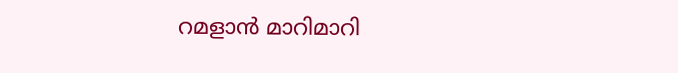റമളാൻ മാറിമാറി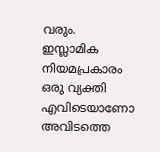വരും. ഇസ്ലാമിക നിയമപ്രകാരം ഒരു വ്യക്തി എവിടെയാണോ അവിടത്തെ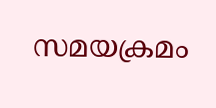സമയക്രമം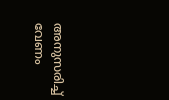അനുസരിച്ച് വേണം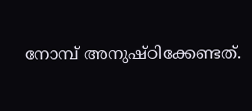നോമ്പ് അനുഷ്ഠിക്കേണ്ടത്.